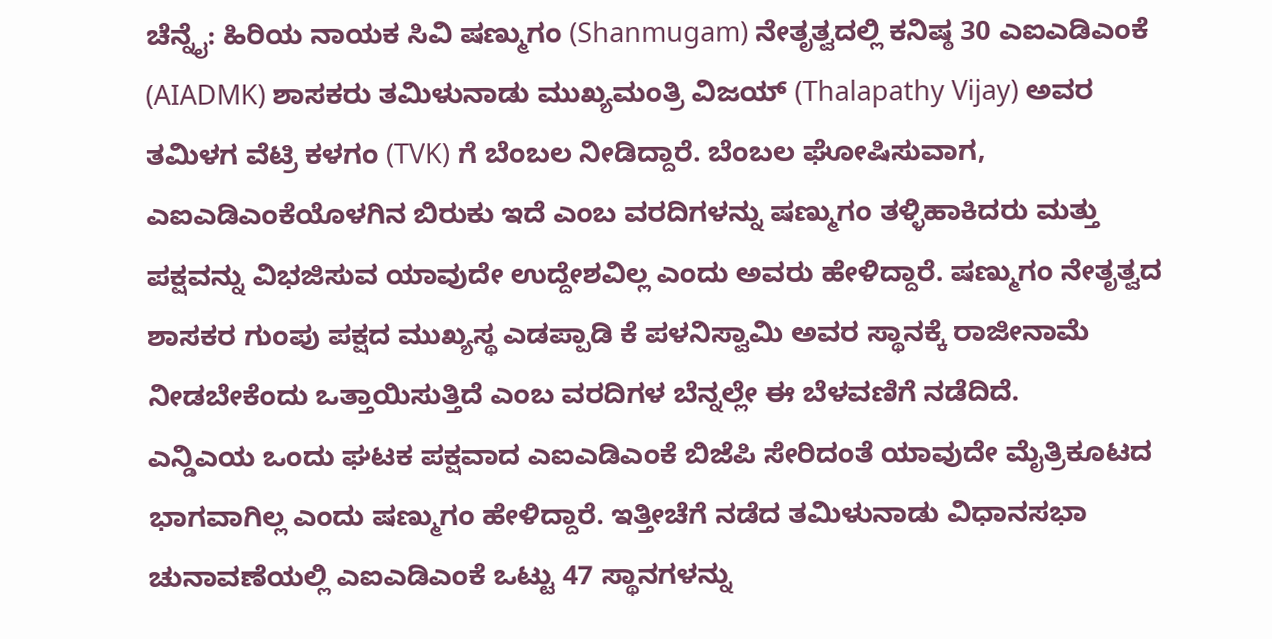ಚೆನ್ನೈ: ಹಿರಿಯ ನಾಯಕ ಸಿವಿ ಷಣ್ಮುಗಂ (Shanmugam) ನೇತೃತ್ವದಲ್ಲಿ ಕನಿಷ್ಠ 30 ಎಐಎಡಿಎಂಕೆ (AIADMK) ಶಾಸಕರು ತಮಿಳುನಾಡು ಮುಖ್ಯಮಂತ್ರಿ ವಿಜಯ್ (Thalapathy Vijay) ಅವರ ತಮಿಳಗ ವೆಟ್ರಿ ಕಳಗಂ (TVK) ಗೆ ಬೆಂಬಲ ನೀಡಿದ್ದಾರೆ. ಬೆಂಬಲ ಘೋಷಿಸುವಾಗ, ಎಐಎಡಿಎಂಕೆಯೊಳಗಿನ ಬಿರುಕು ಇದೆ ಎಂಬ ವರದಿಗಳನ್ನು ಷಣ್ಮುಗಂ ತಳ್ಳಿಹಾಕಿದರು ಮತ್ತು ಪಕ್ಷವನ್ನು ವಿಭಜಿಸುವ ಯಾವುದೇ ಉದ್ದೇಶವಿಲ್ಲ ಎಂದು ಅವರು ಹೇಳಿದ್ದಾರೆ. ಷಣ್ಮುಗಂ ನೇತೃತ್ವದ ಶಾಸಕರ ಗುಂಪು ಪಕ್ಷದ ಮುಖ್ಯಸ್ಥ ಎಡಪ್ಪಾಡಿ ಕೆ ಪಳನಿಸ್ವಾಮಿ ಅವರ ಸ್ಥಾನಕ್ಕೆ ರಾಜೀನಾಮೆ ನೀಡಬೇಕೆಂದು ಒತ್ತಾಯಿಸುತ್ತಿದೆ ಎಂಬ ವರದಿಗಳ ಬೆನ್ನಲ್ಲೇ ಈ ಬೆಳವಣಿಗೆ ನಡೆದಿದೆ.
ಎನ್ಡಿಎಯ ಒಂದು ಘಟಕ ಪಕ್ಷವಾದ ಎಐಎಡಿಎಂಕೆ ಬಿಜೆಪಿ ಸೇರಿದಂತೆ ಯಾವುದೇ ಮೈತ್ರಿಕೂಟದ ಭಾಗವಾಗಿಲ್ಲ ಎಂದು ಷಣ್ಮುಗಂ ಹೇಳಿದ್ದಾರೆ. ಇತ್ತೀಚೆಗೆ ನಡೆದ ತಮಿಳುನಾಡು ವಿಧಾನಸಭಾ ಚುನಾವಣೆಯಲ್ಲಿ ಎಐಎಡಿಎಂಕೆ ಒಟ್ಟು 47 ಸ್ಥಾನಗಳನ್ನು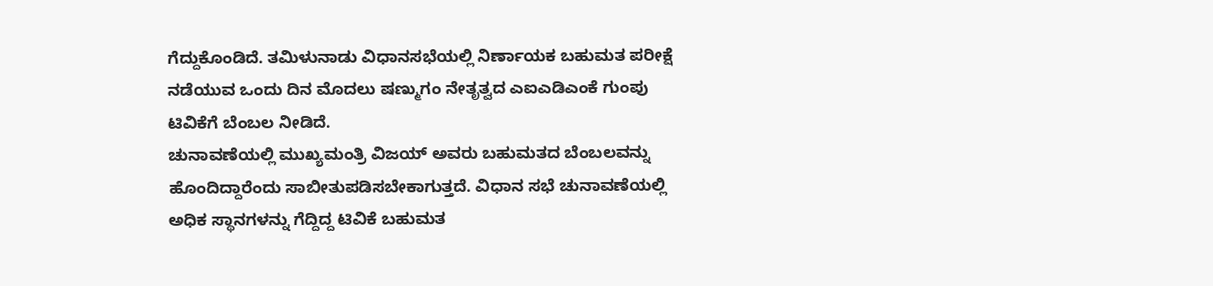ಗೆದ್ದುಕೊಂಡಿದೆ. ತಮಿಳುನಾಡು ವಿಧಾನಸಭೆಯಲ್ಲಿ ನಿರ್ಣಾಯಕ ಬಹುಮತ ಪರೀಕ್ಷೆ ನಡೆಯುವ ಒಂದು ದಿನ ಮೊದಲು ಷಣ್ಮುಗಂ ನೇತೃತ್ವದ ಎಐಎಡಿಎಂಕೆ ಗುಂಪು ಟಿವಿಕೆಗೆ ಬೆಂಬಲ ನೀಡಿದೆ.
ಚುನಾವಣೆಯಲ್ಲಿ ಮುಖ್ಯಮಂತ್ರಿ ವಿಜಯ್ ಅವರು ಬಹುಮತದ ಬೆಂಬಲವನ್ನು ಹೊಂದಿದ್ದಾರೆಂದು ಸಾಬೀತುಪಡಿಸಬೇಕಾಗುತ್ತದೆ. ವಿಧಾನ ಸಭೆ ಚುನಾವಣೆಯಲ್ಲಿ ಅಧಿಕ ಸ್ಥಾನಗಳನ್ನು ಗೆದ್ದಿದ್ದ ಟಿವಿಕೆ ಬಹುಮತ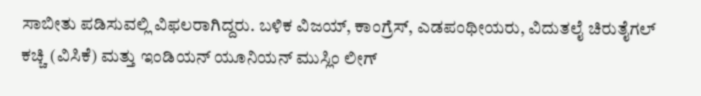ಸಾಬೀತು ಪಡಿಸುವಲ್ಲಿ ವಿಫಲರಾಗಿದ್ದರು. ಬಳಿಕ ವಿಜಯ್, ಕಾಂಗ್ರೆಸ್, ಎಡಪಂಥೀಯರು, ವಿದುತಲೈ ಚಿರುತೈಗಲ್ ಕಚ್ಚಿ (ವಿಸಿಕೆ) ಮತ್ತು ಇಂಡಿಯನ್ ಯೂನಿಯನ್ ಮುಸ್ಲಿಂ ಲೀಗ್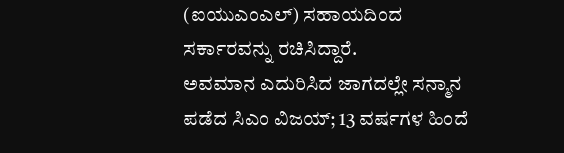(ಐಯುಎಂಎಲ್) ಸಹಾಯದಿಂದ ಸರ್ಕಾರವನ್ನು ರಚಿಸಿದ್ದಾರೆ.
ಅವಮಾನ ಎದುರಿಸಿದ ಜಾಗದಲ್ಲೇ ಸನ್ಮಾನ ಪಡೆದ ಸಿಎಂ ವಿಜಯ್; 13 ವರ್ಷಗಳ ಹಿಂದೆ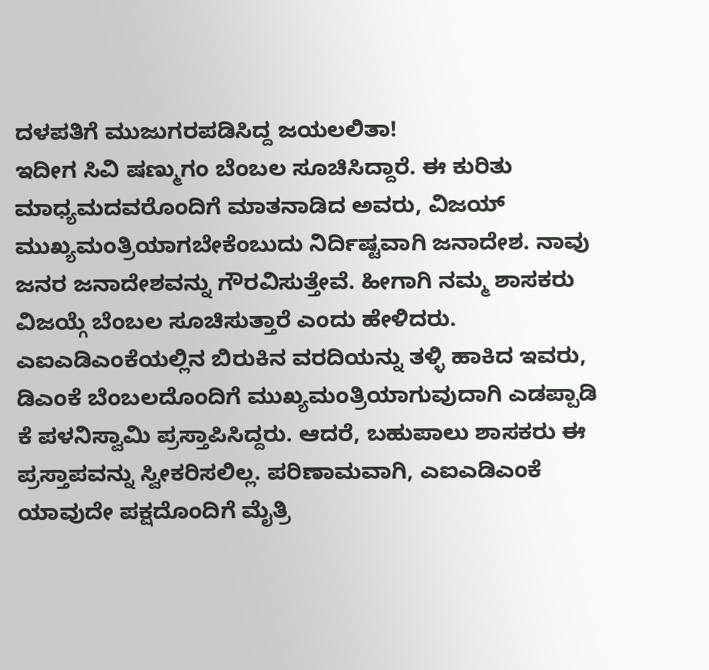ದಳಪತಿಗೆ ಮುಜುಗರಪಡಿಸಿದ್ದ ಜಯಲಲಿತಾ!
ಇದೀಗ ಸಿವಿ ಷಣ್ಮುಗಂ ಬೆಂಬಲ ಸೂಚಿಸಿದ್ದಾರೆ. ಈ ಕುರಿತು ಮಾಧ್ಯಮದವರೊಂದಿಗೆ ಮಾತನಾಡಿದ ಅವರು, ವಿಜಯ್ ಮುಖ್ಯಮಂತ್ರಿಯಾಗಬೇಕೆಂಬುದು ನಿರ್ದಿಷ್ಟವಾಗಿ ಜನಾದೇಶ. ನಾವು ಜನರ ಜನಾದೇಶವನ್ನು ಗೌರವಿಸುತ್ತೇವೆ. ಹೀಗಾಗಿ ನಮ್ಮ ಶಾಸಕರು ವಿಜಯ್ಗೆ ಬೆಂಬಲ ಸೂಚಿಸುತ್ತಾರೆ ಎಂದು ಹೇಳಿದರು. ಎಐಎಡಿಎಂಕೆಯಲ್ಲಿನ ಬಿರುಕಿನ ವರದಿಯನ್ನು ತಳ್ಳಿ ಹಾಕಿದ ಇವರು, ಡಿಎಂಕೆ ಬೆಂಬಲದೊಂದಿಗೆ ಮುಖ್ಯಮಂತ್ರಿಯಾಗುವುದಾಗಿ ಎಡಪ್ಪಾಡಿ ಕೆ ಪಳನಿಸ್ವಾಮಿ ಪ್ರಸ್ತಾಪಿಸಿದ್ದರು. ಆದರೆ, ಬಹುಪಾಲು ಶಾಸಕರು ಈ ಪ್ರಸ್ತಾಪವನ್ನು ಸ್ವೀಕರಿಸಲಿಲ್ಲ. ಪರಿಣಾಮವಾಗಿ, ಎಐಎಡಿಎಂಕೆ ಯಾವುದೇ ಪಕ್ಷದೊಂದಿಗೆ ಮೈತ್ರಿ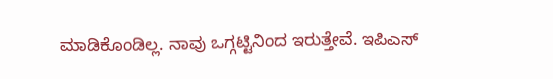ಮಾಡಿಕೊಂಡಿಲ್ಲ. ನಾವು ಒಗ್ಗಟ್ಟಿನಿಂದ ಇರುತ್ತೇವೆ. ಇಪಿಎಸ್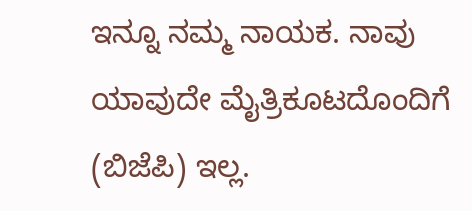ಇನ್ನೂ ನಮ್ಮ ನಾಯಕ. ನಾವು ಯಾವುದೇ ಮೈತ್ರಿಕೂಟದೊಂದಿಗೆ (ಬಿಜೆಪಿ) ಇಲ್ಲ.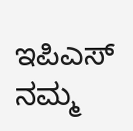ಇಪಿಎಸ್ ನಮ್ಮ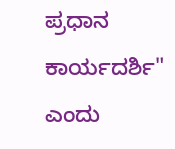ಪ್ರಧಾನ ಕಾರ್ಯದರ್ಶಿ" ಎಂದು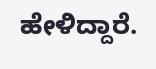ಹೇಳಿದ್ದಾರೆ.